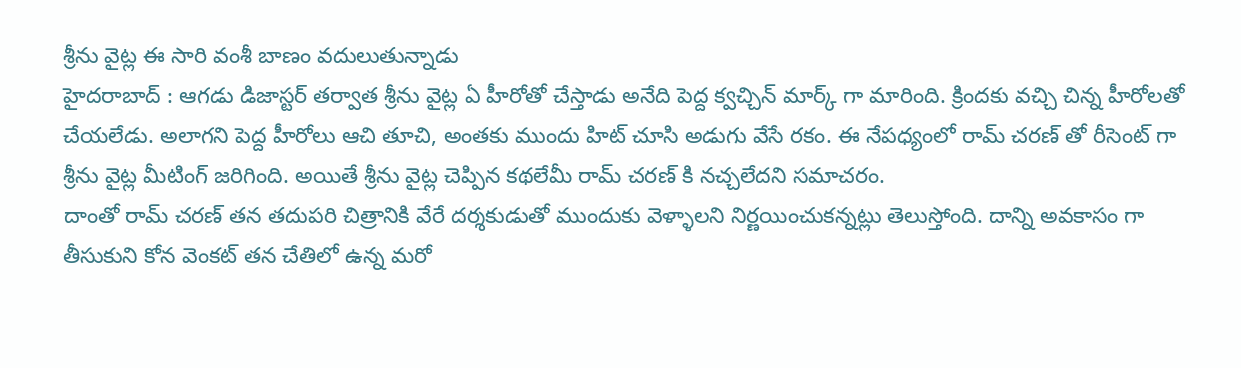శ్రీను వైట్ల ఈ సారి వంశీ బాణం వదులుతున్నాడు
హైదరాబాద్ : ఆగడు డిజాస్టర్ తర్వాత శ్రీను వైట్ల ఏ హీరోతో చేస్తాడు అనేది పెద్ద క్వచ్చిన్ మార్క్ గా మారింది. క్రిందకు వచ్చి చిన్న హీరోలతో చేయలేడు. అలాగని పెద్ద హీరోలు ఆచి తూచి, అంతకు ముందు హిట్ చూసి అడుగు వేసే రకం. ఈ నేపధ్యంలో రామ్ చరణ్ తో రీసెంట్ గా శ్రీను వైట్ల మీటింగ్ జరిగింది. అయితే శ్రీను వైట్ల చెప్పిన కథలేమీ రామ్ చరణ్ కి నచ్చలేదని సమాచరం.
దాంతో రామ్ చరణ్ తన తదుపరి చిత్రానికి వేరే దర్శకుడుతో ముందుకు వెళ్ళాలని నిర్ణయించుకన్నట్లు తెలుస్తోంది. దాన్ని అవకాసం గా తీసుకుని కోన వెంకట్ తన చేతిలో ఉన్న మరో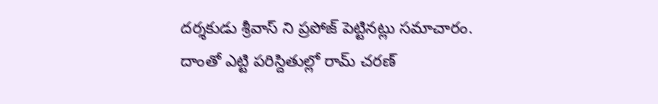దర్శకుడు శ్రీవాస్ ని ప్రపోజ్ పెట్టినట్లు సమాచారం. దాంతో ఎట్టి పరిస్దితుల్లో రామ్ చరణ్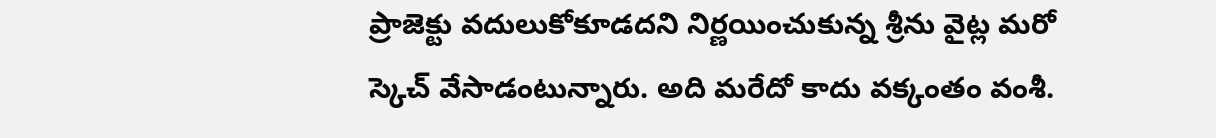ప్రాజెక్టు వదులుకోకూడదని నిర్ణయించుకున్న శ్రీను వైట్ల మరో స్కెచ్ వేసాడంటున్నారు. అది మరేదో కాదు వక్కంతం వంశీ.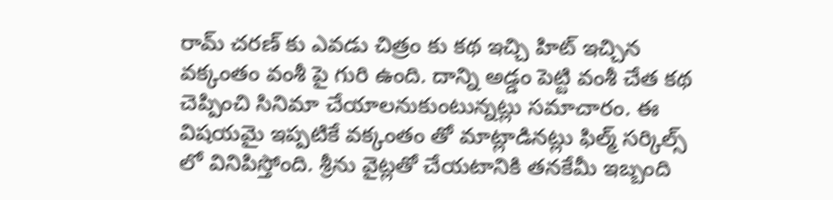రామ్ చరణ్ కు ఎవడు చిత్రం కు కథ ఇచ్చి హిట్ ఇచ్చిన వక్కంతం వంశీ పై గురి ఉంది. దాన్ని అడ్డం పెట్టి వంశీ చేత కథ చెప్పించి సినిమా చేయాలనుకుంటున్నట్లు సమాచారం. ఈ విషయమై ఇప్పటికే వక్కంతం తో మాట్లాడినట్లు ఫిల్మ్ సర్కిల్స్ లో వినిపిస్తోంది. శ్రీను వైట్లతో చేయటానికి తనకేమీ ఇబ్బంది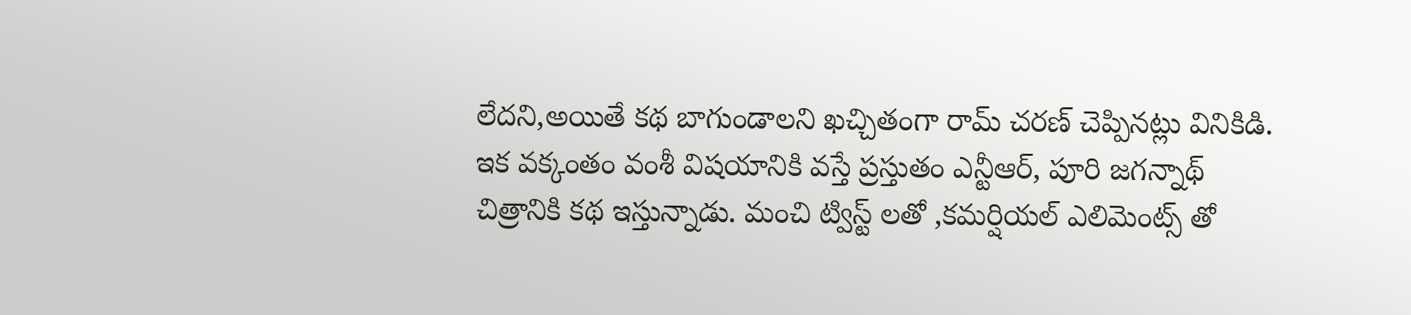లేదని,అయితే కథ బాగుండాలని ఖచ్చితంగా రామ్ చరణ్ చెప్పినట్లు వినికిడి.
ఇక వక్కంతం వంశీ విషయానికి వస్తే ప్రస్తుతం ఎన్టీఆర్, పూరి జగన్నాథ్ చిత్రానికి కథ ఇస్తున్నాడు. మంచి ట్విస్ట్ లతో ,కమర్షియల్ ఎలిమెంట్స్ తో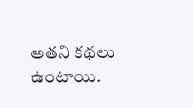అతని కథలు ఉంటాయి.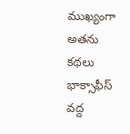ముఖ్యంగా అతను కథలు భాక్సాఫీస్ వద్ద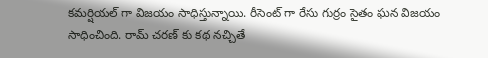కమర్షియల్ గా విజయం సాధిస్తున్నాయి. రీసెంట్ గా రేసు గుర్రం సైతం ఘన విజయం సాధించింది. రామ్ చరణ్ కు కథ నచ్చితే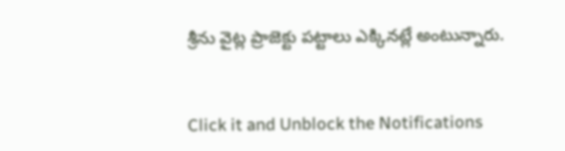శ్రీను వైట్ల ప్రాజెక్టు పట్టాలు ఎక్కినట్లే అంటున్నారు.


Click it and Unblock the Notifications